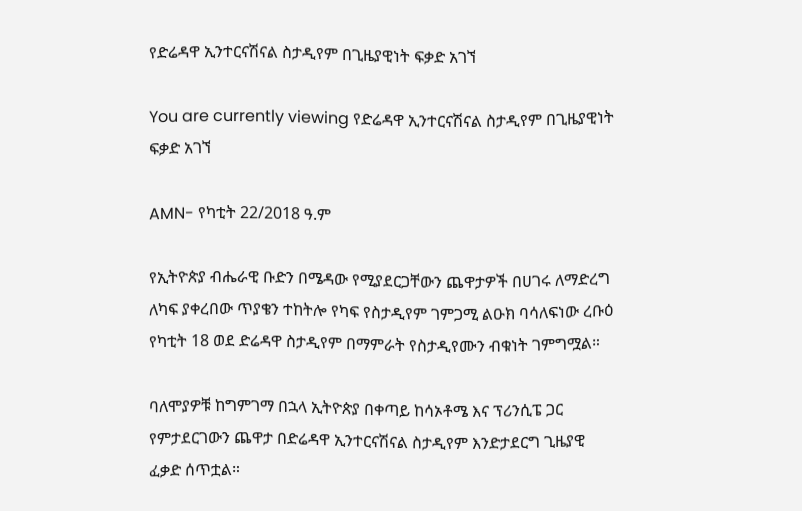የድሬዳዋ ኢንተርናሽናል ስታዲየም በጊዜያዊነት ፍቃድ አገኘ

You are currently viewing የድሬዳዋ ኢንተርናሽናል ስታዲየም በጊዜያዊነት ፍቃድ አገኘ

AMN- የካቲት 22/2018 ዓ.ም

የኢትዮጵያ ብሔራዊ ቡድን በሜዳው የሚያደርጋቸውን ጨዋታዎች በሀገሩ ለማድረግ ለካፍ ያቀረበው ጥያቄን ተከትሎ የካፍ የስታዲየም ገምጋሚ ልዑክ ባሳለፍነው ረቡዕ የካቲት 18 ወደ ድሬዳዋ ስታዲየም በማምራት የስታዲየሙን ብቁነት ገምግሟል።

ባለሞያዎቹ ከግምገማ በኋላ ኢትዮጵያ በቀጣይ ከሳኦቶሜ እና ፕሪንሲፔ ጋር የምታደርገውን ጨዋታ በድሬዳዋ ኢንተርናሽናል ስታዲየም እንድታደርግ ጊዜያዊ ፈቃድ ሰጥቷል።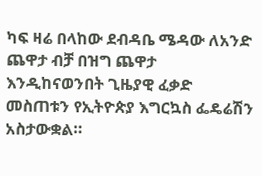ካፍ ዛሬ በላከው ደብዳቤ ሜዳው ለአንድ ጨዋታ ብቻ በዝግ ጨዋታ እንዲከናወንበት ጊዜያዊ ፈቃድ መስጠቱን የኢትዮጵያ እግርኳስ ፌዴሬሽን አስታውቋል።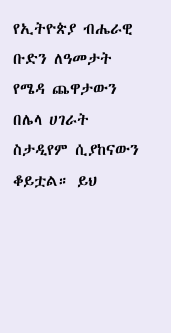የኢትዮጵያ ብሔራዊ ቡድን ለዓመታት የሜዳ ጨዋታውን በሌላ ሀገራት ስታዲየም ሲያከናውን ቆይቷል። ይህ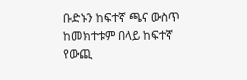ቡድኑን ከፍተኛ ጫና ውስጥ ከመክተቱም በላይ ከፍተኛ የውጪ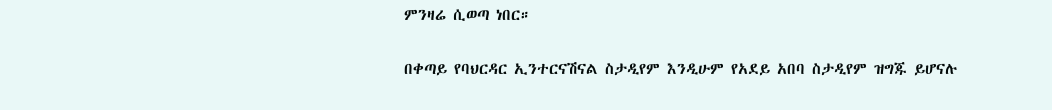ምንዛሬ ሲወጣ ነበር።

በቀጣይ የባህርዳር ኢንተርናሽናል ስታዲየም እንዲሁም የአደይ አበባ ስታዲየም ዝግጁ ይሆናሉ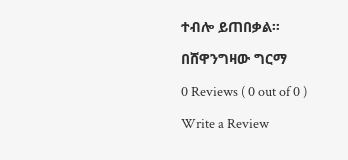ተብሎ ይጠበቃል።

በሸዋንግዛው ግርማ

0 Reviews ( 0 out of 0 )

Write a Review